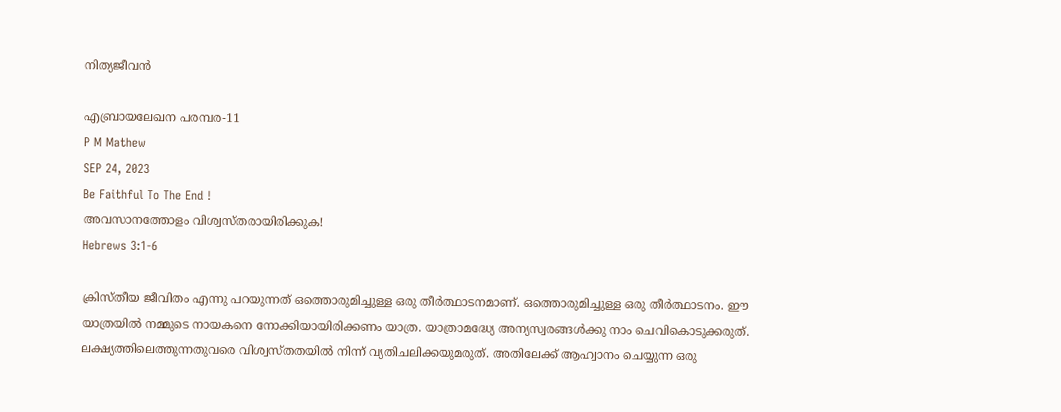നിത്യജീവൻ

എബ്രായലേഖന പരമ്പര-11
P M Mathew
SEP 24, 2023
Be Faithful To The End !
അവസാനത്തോളം വിശ്വസ്തരായിരിക്കുക!
Hebrews 3:1-6

ക്രിസ്തീയ ജീവിതം എന്നു പറയുന്നത് ഒത്തൊരുമിച്ചുള്ള ഒരു തീർത്ഥാടനമാണ്. ഒത്തൊരുമിച്ചുള്ള ഒരു തീർത്ഥാടനം. ഈ യാത്രയിൽ നമ്മുടെ നായകനെ നോക്കിയായിരിക്കണം യാത്ര. യാത്രാമദ്ധ്യേ അന്യസ്വരങ്ങൾക്കു നാം ചെവികൊടുക്കരുത്. ലക്ഷ്യത്തിലെത്തുന്നതുവരെ വിശ്വസ്തതയിൽ നിന്ന് വ്യതിചലിക്കയുമരുത്. അതിലേക്ക് ആഹ്വാനം ചെയ്യുന്ന ഒരു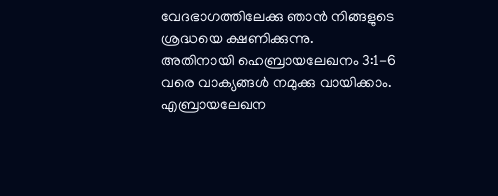വേദഭാഗത്തിലേക്കു ഞാൻ നിങ്ങളുടെ ശ്രദ്ധയെ ക്ഷണിക്കുന്നു.
അതിനായി ഹെബ്രായലേഖനം 3:1-6 വരെ വാക്യങ്ങൾ നമുക്കു വായിക്കാം.
എബ്രായലേഖന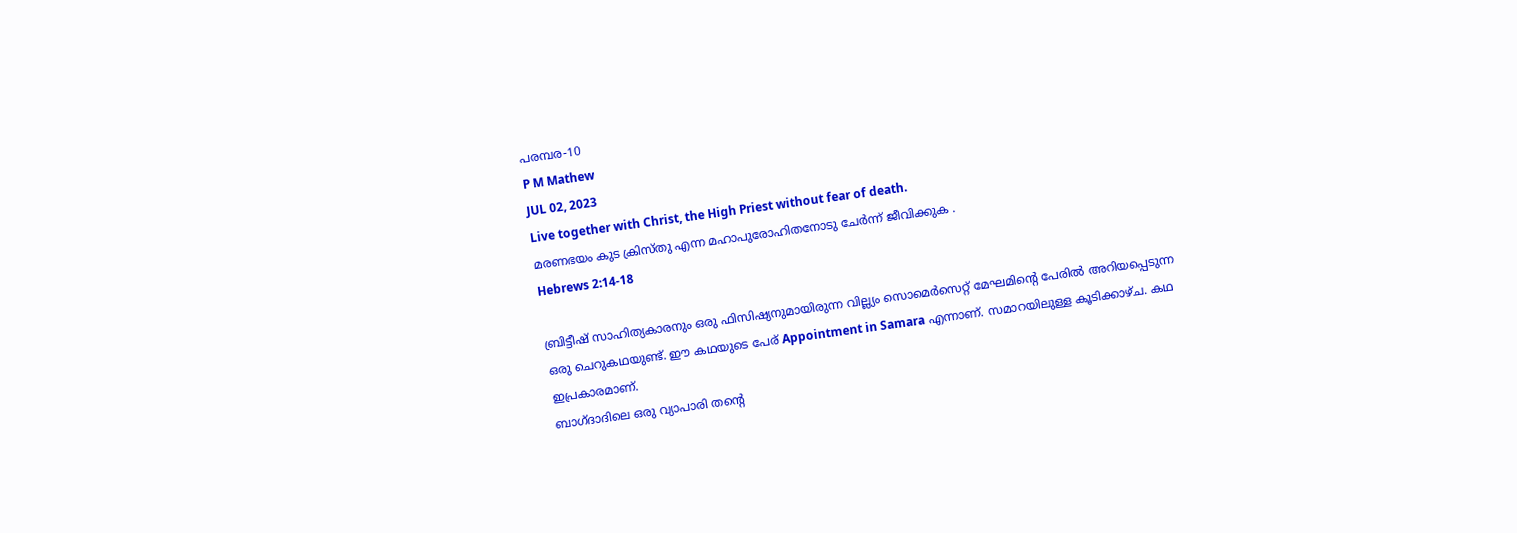പരമ്പര-10
P M Mathew
JUL 02, 2023
Live together with Christ, the High Priest without fear of death.
മരണഭയം കുട ക്രിസ്തു എന്ന മഹാപുരോഹിതനോടു ചേർന്ന് ജീവിക്കുക .
Hebrews 2:14-18

ബ്രിട്ടീഷ് സാഹിത്യകാരനും ഒരു ഫിസിഷ്യനുമായിരുന്ന വില്ല്യം സൊമെർസെറ്റ് മേഘമിന്റെ പേരിൽ അറിയപ്പെടുന്ന ഒരു ചെറുകഥയുണ്ട്. ഈ കഥയുടെ പേര് Appointment in Samara എന്നാണ്. സമാറയിലുള്ള കൂടിക്കാഴ്ച. കഥ ഇപ്രകാരമാണ്.
ബാഗ്ദാദിലെ ഒരു വ്യാപാരി തന്റെ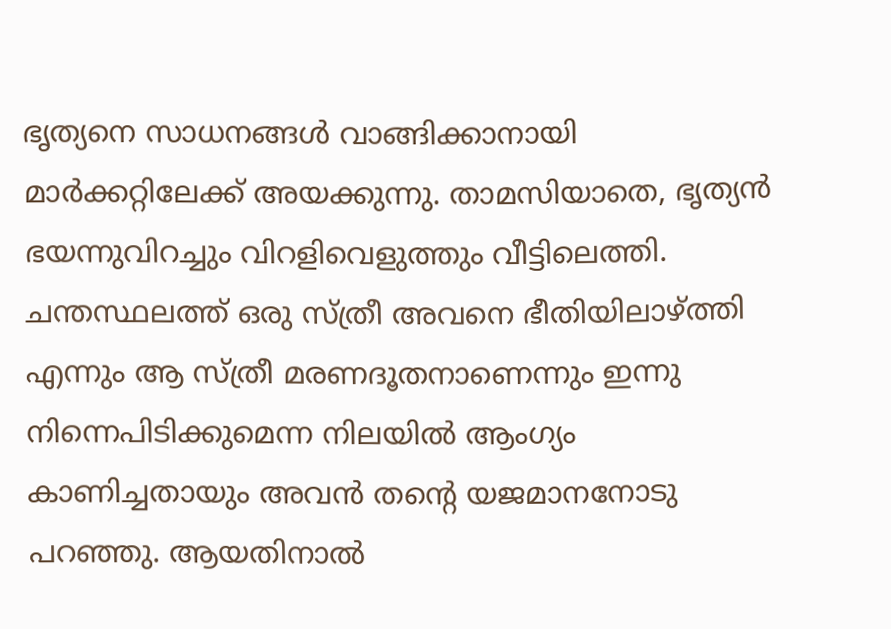ഭൃത്യനെ സാധനങ്ങൾ വാങ്ങിക്കാനായി മാർക്കറ്റിലേക്ക് അയക്കുന്നു. താമസിയാതെ, ഭൃത്യൻ ഭയന്നുവിറച്ചും വിറളിവെളുത്തും വീട്ടിലെത്തി. ചന്തസ്ഥലത്ത് ഒരു സ്ത്രീ അവനെ ഭീതിയിലാഴ്ത്തി എന്നും ആ സ്ത്രീ മരണദൂതനാണെന്നും ഇന്നു നിന്നെപിടിക്കുമെന്ന നിലയിൽ ആംഗ്യം കാണിച്ചതായും അവൻ തന്റെ യജമാനനോടു പറഞ്ഞു. ആയതിനാൽ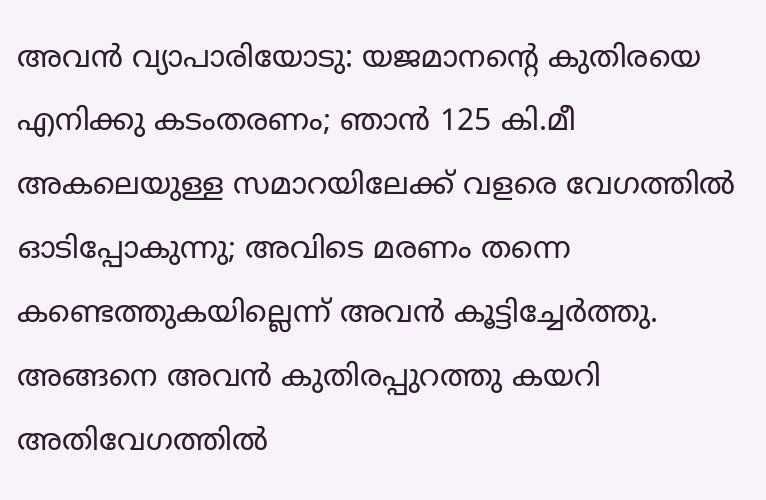അവൻ വ്യാപാരിയോടു: യജമാനന്റെ കുതിരയെ എനിക്കു കടംതരണം; ഞാൻ 125 കി.മീ അകലെയുള്ള സമാറയിലേക്ക് വളരെ വേഗത്തിൽ ഓടിപ്പോകുന്നു; അവിടെ മരണം തന്നെ കണ്ടെത്തുകയില്ലെന്ന് അവൻ കൂട്ടിച്ചേർത്തു. അങ്ങനെ അവൻ കുതിരപ്പുറത്തു കയറി അതിവേഗത്തിൽ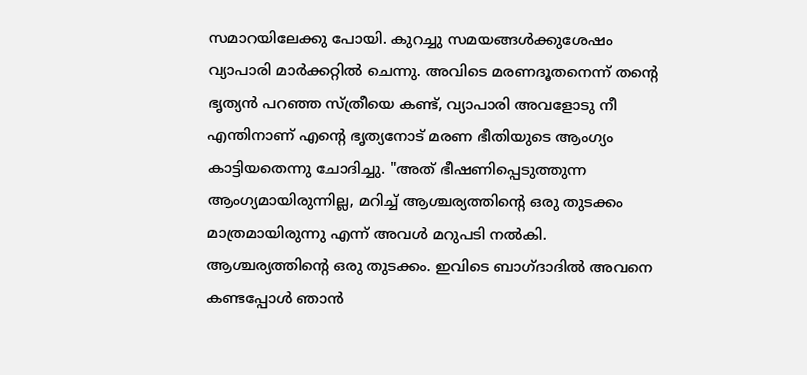സമാറയിലേക്കു പോയി. കുറച്ചു സമയങ്ങൾക്കുശേഷം വ്യാപാരി മാർക്കറ്റിൽ ചെന്നു. അവിടെ മരണദൂതനെന്ന് തന്റെ ഭൃത്യൻ പറഞ്ഞ സ്ത്രീയെ കണ്ട്, വ്യാപാരി അവളോടു നീ എന്തിനാണ് എന്റെ ഭൃത്യനോട് മരണ ഭീതിയുടെ ആംഗ്യം കാട്ടിയതെന്നു ചോദിച്ചു. "അത് ഭീഷണിപ്പെടുത്തുന്ന ആംഗ്യമായിരുന്നില്ല, മറിച്ച് ആശ്ചര്യത്തിന്റെ ഒരു തുടക്കം മാത്രമായിരുന്നു എന്ന് അവൾ മറുപടി നൽകി. ആശ്ചര്യത്തിന്റെ ഒരു തുടക്കം. ഇവിടെ ബാഗ്ദാദിൽ അവനെ കണ്ടപ്പോൾ ഞാൻ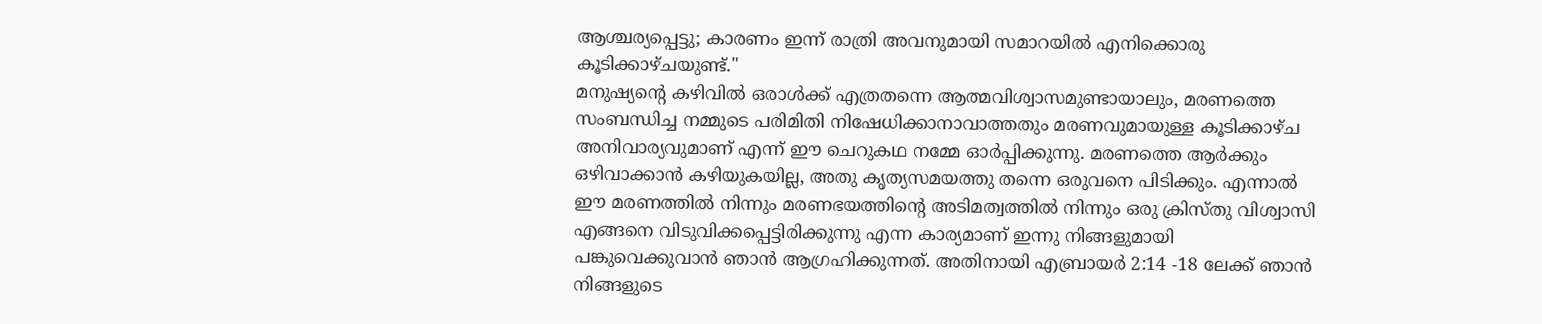ആശ്ചര്യപ്പെട്ടു; കാരണം ഇന്ന് രാത്രി അവനുമായി സമാറയിൽ എനിക്കൊരു കൂടിക്കാഴ്ചയുണ്ട്."
മനുഷ്യന്റെ കഴിവിൽ ഒരാൾക്ക് എത്രതന്നെ ആത്മവിശ്വാസമുണ്ടായാലും, മരണത്തെ സംബന്ധിച്ച നമ്മുടെ പരിമിതി നിഷേധിക്കാനാവാത്തതും മരണവുമായുള്ള കൂടിക്കാഴ്ച അനിവാര്യവുമാണ് എന്ന് ഈ ചെറുകഥ നമ്മേ ഓർപ്പിക്കുന്നു. മരണത്തെ ആർക്കും ഒഴിവാക്കാൻ കഴിയുകയില്ല, അതു കൃത്യസമയത്തു തന്നെ ഒരുവനെ പിടിക്കും. എന്നാൽ ഈ മരണത്തിൽ നിന്നും മരണഭയത്തിന്റെ അടിമത്വത്തിൽ നിന്നും ഒരു ക്രിസ്തു വിശ്വാസി എങ്ങനെ വിടുവിക്കപ്പെട്ടിരിക്കുന്നു എന്ന കാര്യമാണ് ഇന്നു നിങ്ങളുമായി പങ്കുവെക്കുവാൻ ഞാൻ ആഗ്രഹിക്കുന്നത്. അതിനായി എബ്രായർ 2:14 -18 ലേക്ക് ഞാൻ നിങ്ങളുടെ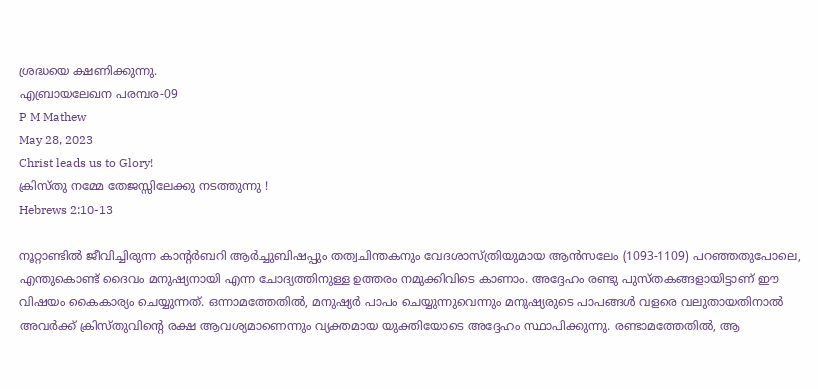ശ്രദ്ധയെ ക്ഷണിക്കുന്നു.
എബ്രായലേഖന പരമ്പര-09
P M Mathew
May 28, 2023
Christ leads us to Glory!
ക്രിസ്തു നമ്മേ തേജസ്സിലേക്കു നടത്തുന്നു !
Hebrews 2:10-13

നൂറ്റാണ്ടിൽ ജീവിച്ചിരുന്ന കാന്റർബറി ആർച്ചുബിഷപ്പും തത്വചിന്തകനും വേദശാസ്ത്രിയുമായ ആൻസലേം (1093-1109) പറഞ്ഞതുപോലെ, എന്തുകൊണ്ട് ദൈവം മനുഷ്യനായി എന്ന ചോദ്യത്തിനുള്ള ഉത്തരം നമുക്കിവിടെ കാണാം. അദ്ദേഹം രണ്ടു പുസ്തകങ്ങളായിട്ടാണ് ഈ വിഷയം കൈകാര്യം ചെയ്യുന്നത്. ഒന്നാമത്തേതിൽ, മനുഷ്യർ പാപം ചെയ്യുന്നുവെന്നും മനുഷ്യരുടെ പാപങ്ങൾ വളരെ വലുതായതിനാൽ അവർക്ക് ക്രിസ്തുവിന്റെ രക്ഷ ആവശ്യമാണെന്നും വ്യക്തമായ യുക്തിയോടെ അദ്ദേഹം സ്ഥാപിക്കുന്നു. രണ്ടാമത്തേതിൽ, ആ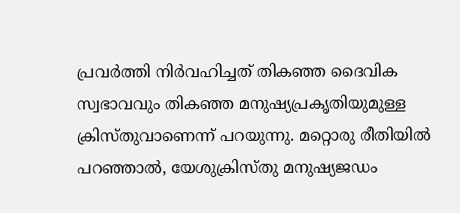പ്രവർത്തി നിർവഹിച്ചത് തികഞ്ഞ ദൈവിക സ്വഭാവവും തികഞ്ഞ മനുഷ്യപ്രകൃതിയുമുള്ള ക്രിസ്തുവാണെന്ന് പറയുന്നു. മറ്റൊരു രീതിയിൽ പറഞ്ഞാൽ, യേശുക്രിസ്തു മനുഷ്യജഡം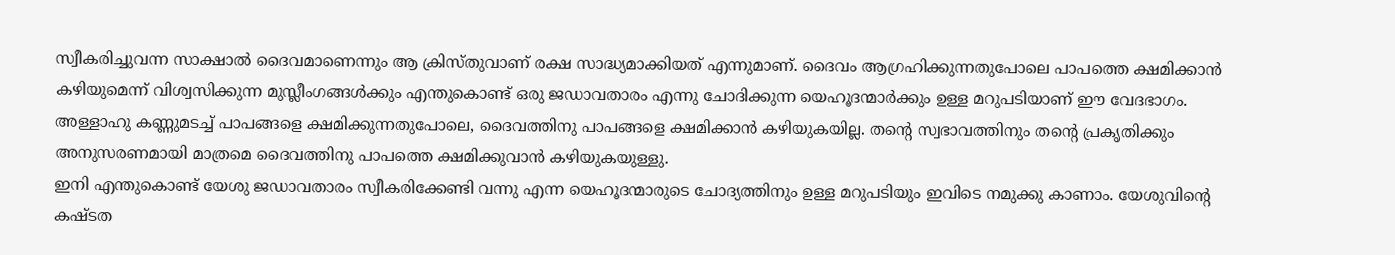സ്വീകരിച്ചുവന്ന സാക്ഷാൽ ദൈവമാണെന്നും ആ ക്രിസ്തുവാണ് രക്ഷ സാദ്ധ്യമാക്കിയത് എന്നുമാണ്. ദൈവം ആഗ്രഹിക്കുന്നതുപോലെ പാപത്തെ ക്ഷമിക്കാൻ കഴിയുമെന്ന് വിശ്വസിക്കുന്ന മുസ്ലീംഗങ്ങൾക്കും എന്തുകൊണ്ട് ഒരു ജഡാവതാരം എന്നു ചോദിക്കുന്ന യെഹൂദന്മാർക്കും ഉള്ള മറുപടിയാണ് ഈ വേദഭാഗം. അള്ളാഹു കണ്ണുമടച്ച് പാപങ്ങളെ ക്ഷമിക്കുന്നതുപോലെ, ദൈവത്തിനു പാപങ്ങളെ ക്ഷമിക്കാൻ കഴിയുകയില്ല. തന്റെ സ്വഭാവത്തിനും തന്റെ പ്രകൃതിക്കും അനുസരണമായി മാത്രമെ ദൈവത്തിനു പാപത്തെ ക്ഷമിക്കുവാൻ കഴിയുകയുള്ളു.
ഇനി എന്തുകൊണ്ട് യേശു ജഡാവതാരം സ്വീകരിക്കേണ്ടി വന്നു എന്ന യെഹൂദന്മാരുടെ ചോദ്യത്തിനും ഉള്ള മറുപടിയും ഇവിടെ നമുക്കു കാണാം. യേശുവിന്റെ കഷ്ടത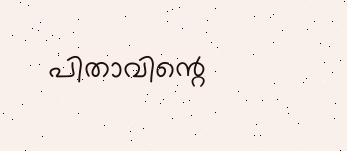പിതാവിന്റെ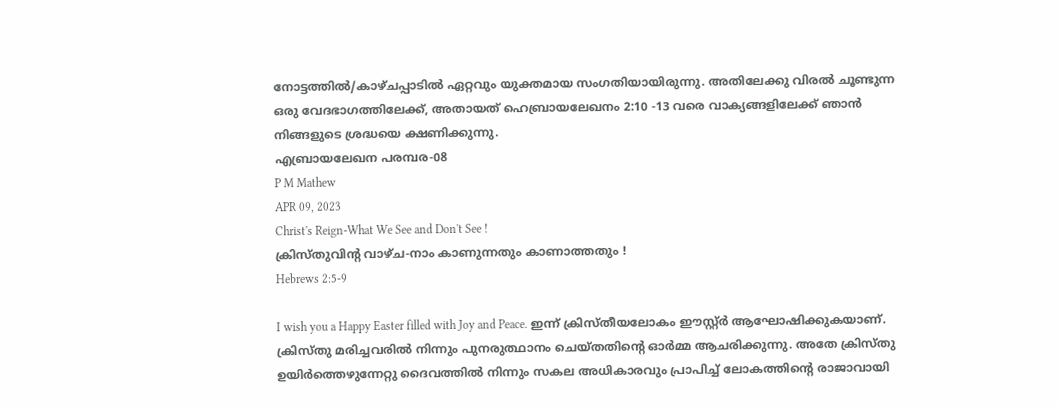നോട്ടത്തിൽ/കാഴ്ചപ്പാടിൽ ഏറ്റവും യുക്തമായ സംഗതിയായിരുന്നു. അതിലേക്കു വിരൽ ചൂണ്ടുന്ന ഒരു വേദഭാഗത്തിലേക്ക്, അതായത് ഹെബ്രായലേഖനം 2:10 -13 വരെ വാക്യങ്ങളിലേക്ക് ഞാൻ നിങ്ങളുടെ ശ്രദ്ധയെ ക്ഷണിക്കുന്നു.
എബ്രായലേഖന പരമ്പര-08
P M Mathew
APR 09, 2023
Christ's Reign-What We See and Don't See !
ക്രിസ്തുവിന്റ വാഴ്ച-നാം കാണുന്നതും കാണാത്തതും !
Hebrews 2:5-9

I wish you a Happy Easter filled with Joy and Peace. ഇന്ന് ക്രിസ്തീയലോകം ഈസ്റ്റ്ർ ആഘോഷിക്കുകയാണ്. ക്രിസ്തു മരിച്ചവരിൽ നിന്നും പുനരുത്ഥാനം ചെയ്തതിന്റെ ഓർമ്മ ആചരിക്കുന്നു. അതേ ക്രിസ്തു ഉയിർത്തെഴുന്നേറ്റു ദൈവത്തിൽ നിന്നും സകല അധികാരവും പ്രാപിച്ച് ലോകത്തിന്റെ രാജാവായി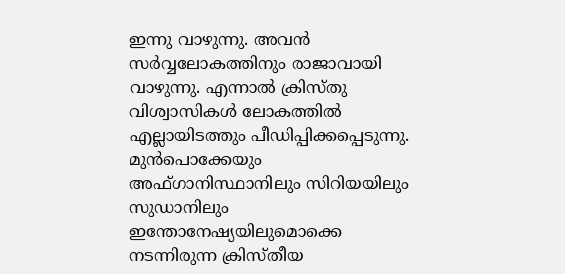ഇന്നു വാഴുന്നു. അവൻ സർവ്വലോകത്തിനും രാജാവായി വാഴുന്നു. എന്നാൽ ക്രിസ്തു വിശ്വാസികൾ ലോകത്തിൽ എല്ലായിടത്തും പീഡിപ്പിക്കപ്പെടുന്നു. മുൻപൊക്കേയും അഫ്ഗാനിസ്ഥാനിലും സിറിയയിലും സുഡാനിലും ഇന്തോനേഷ്യയിലുമൊക്കെ നടന്നിരുന്ന ക്രിസ്തീയ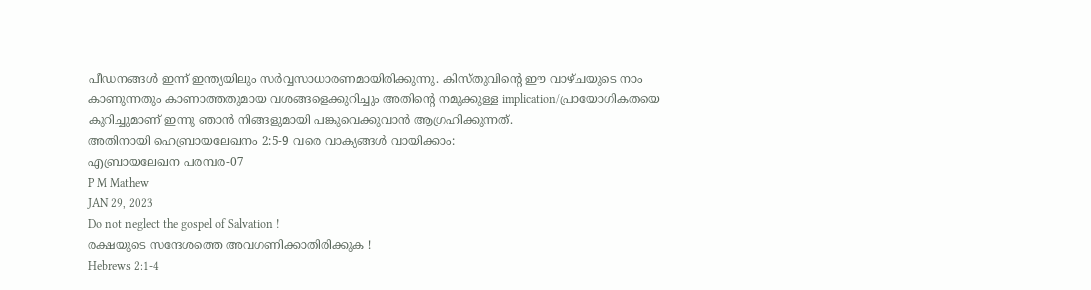പീഡനങ്ങൾ ഇന്ന് ഇന്ത്യയിലും സർവ്വസാധാരണമായിരിക്കുന്നു. കിസ്തുവിന്റെ ഈ വാഴ്ചയുടെ നാം കാണുന്നതും കാണാത്തതുമായ വശങ്ങളെക്കുറിച്ചും അതിന്റെ നമുക്കുള്ള implication/പ്രായോഗികതയെ കുറിച്ചുമാണ് ഇന്നു ഞാൻ നിങ്ങളുമായി പങ്കുവെക്കുവാൻ ആഗ്രഹിക്കുന്നത്.
അതിനായി ഹെബ്രായലേഖനം 2:5-9 വരെ വാക്യങ്ങൾ വായിക്കാം:
എബ്രായലേഖന പരമ്പര-07
P M Mathew
JAN 29, 2023
Do not neglect the gospel of Salvation !
രക്ഷയുടെ സന്ദേശത്തെ അവഗണിക്കാതിരിക്കുക !
Hebrews 2:1-4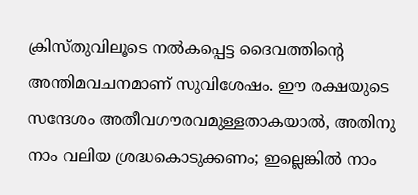ക്രിസ്തുവിലൂടെ നൽകപ്പെട്ട ദൈവത്തിന്റെ അന്തിമവചനമാണ് സുവിശേഷം. ഈ രക്ഷയുടെ സന്ദേശം അതീവഗൗരവമുള്ളതാകയാൽ, അതിനു നാം വലിയ ശ്രദ്ധകൊടുക്കണം; ഇല്ലെങ്കിൽ നാം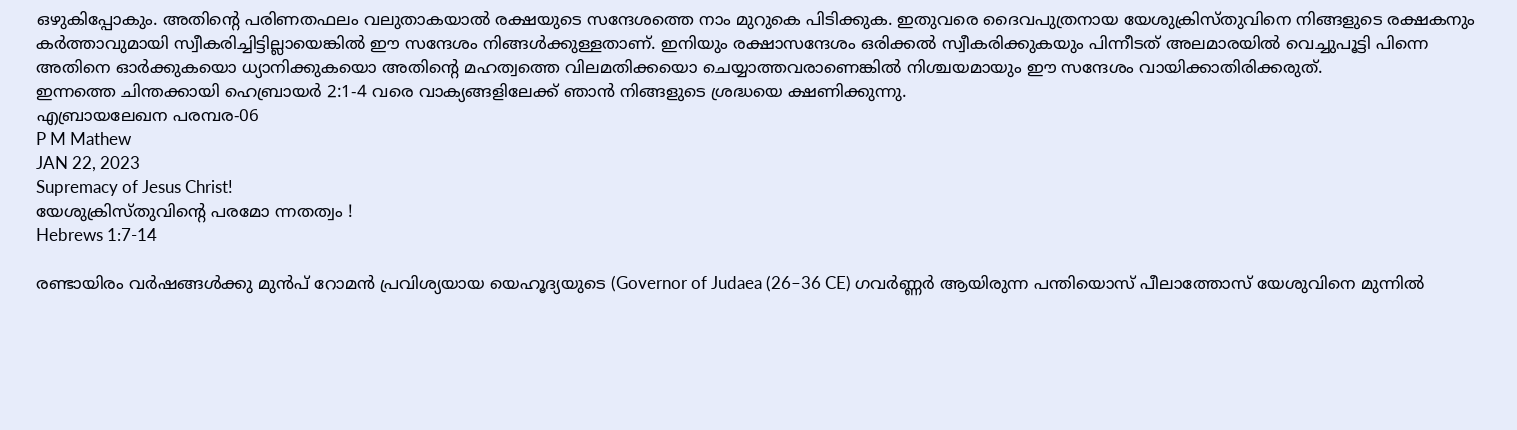ഒഴുകിപ്പോകും. അതിന്റെ പരിണതഫലം വലുതാകയാൽ രക്ഷയുടെ സന്ദേശത്തെ നാം മുറുകെ പിടിക്കുക. ഇതുവരെ ദൈവപുത്രനായ യേശുക്രിസ്തുവിനെ നിങ്ങളുടെ രക്ഷകനും കർത്താവുമായി സ്വീകരിച്ചിട്ടില്ലായെങ്കിൽ ഈ സന്ദേശം നിങ്ങൾക്കുള്ളതാണ്. ഇനിയും രക്ഷാസന്ദേശം ഒരിക്കൽ സ്വീകരിക്കുകയും പിന്നീടത് അലമാരയിൽ വെച്ചുപൂട്ടി പിന്നെ അതിനെ ഓർക്കുകയൊ ധ്യാനിക്കുകയൊ അതിന്റെ മഹത്വത്തെ വിലമതിക്കയൊ ചെയ്യാത്തവരാണെങ്കിൽ നിശ്ചയമായും ഈ സന്ദേശം വായിക്കാതിരിക്കരുത്.
ഇന്നത്തെ ചിന്തക്കായി ഹെബ്രായർ 2:1-4 വരെ വാക്യങ്ങളിലേക്ക് ഞാൻ നിങ്ങളുടെ ശ്രദ്ധയെ ക്ഷണിക്കുന്നു.
എബ്രായലേഖന പരമ്പര-06
P M Mathew
JAN 22, 2023
Supremacy of Jesus Christ!
യേശുക്രിസ്തുവിന്റെ പരമോ ന്നതത്വം !
Hebrews 1:7-14

രണ്ടായിരം വർഷങ്ങൾക്കു മുൻപ് റോമൻ പ്രവിശ്യയായ യെഹൂദ്യയുടെ (Governor of Judaea (26–36 CE) ഗവർണ്ണർ ആയിരുന്ന പന്തിയൊസ് പീലാത്തോസ് യേശുവിനെ മുന്നിൽ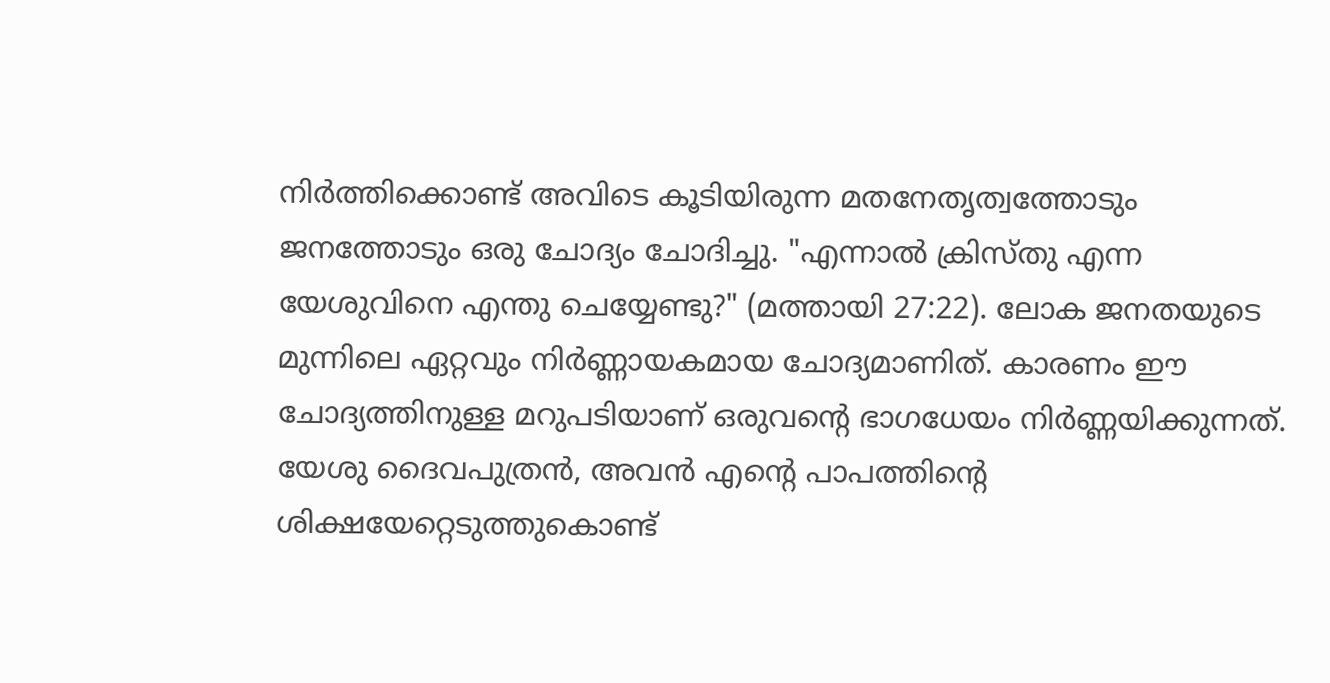നിർത്തിക്കൊണ്ട് അവിടെ കൂടിയിരുന്ന മതനേതൃത്വത്തോടും ജനത്തോടും ഒരു ചോദ്യം ചോദിച്ചു. "എന്നാൽ ക്രിസ്തു എന്ന യേശുവിനെ എന്തു ചെയ്യേണ്ടു?" (മത്തായി 27:22). ലോക ജനതയുടെ മുന്നിലെ ഏറ്റവും നിർണ്ണായകമായ ചോദ്യമാണിത്. കാരണം ഈ ചോദ്യത്തിനുള്ള മറുപടിയാണ് ഒരുവന്റെ ഭാഗധേയം നിർണ്ണയിക്കുന്നത്. യേശു ദൈവപുത്രൻ, അവൻ എന്റെ പാപത്തിന്റെ ശിക്ഷയേറ്റെടുത്തുകൊണ്ട്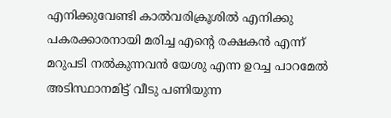എനിക്കുവേണ്ടി കാൽവരിക്രൂശിൽ എനിക്കു പകരക്കാരനായി മരിച്ച എന്റെ രക്ഷകൻ എന്ന് മറുപടി നൽകുന്നവൻ യേശു എന്ന ഉറച്ച പാറമേൽ അടിസ്ഥാനമിട്ട് വീടു പണിയുന്ന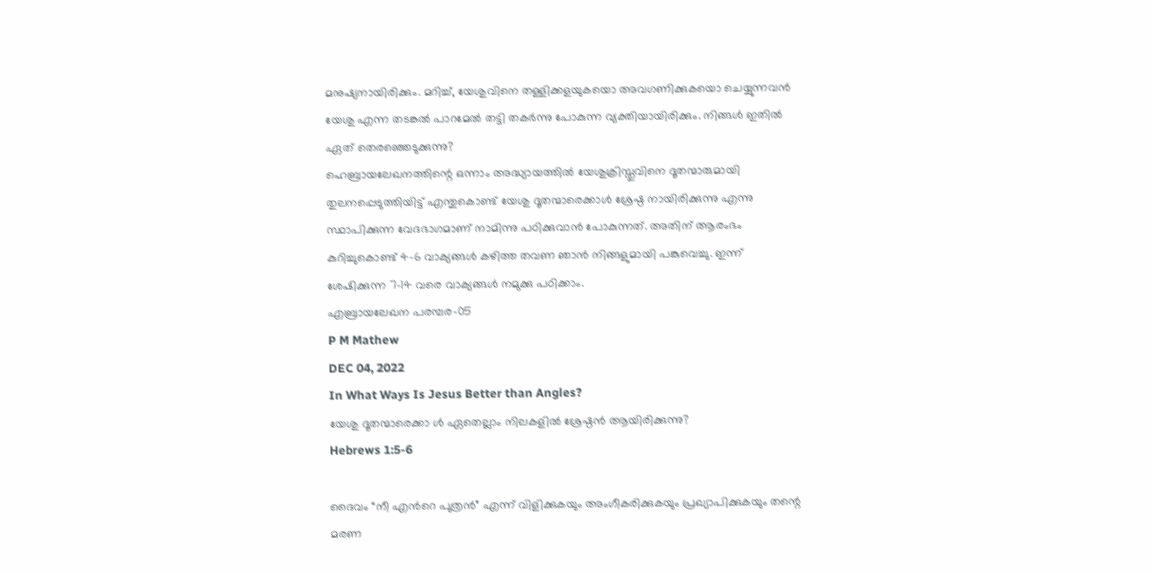മനുഷ്യനായിരിക്കും. മറിച്ച്, യേശുവിനെ തള്ളിക്കളയുകയൊ അവഗണിക്കുകയൊ ചെയ്യുന്നവൻ യേശു എന്ന തടങ്കൽ പാറമേൽ തട്ടി തകർന്നു പോകുന്ന വ്യക്തിയായിരിക്കും. നിങ്ങൾ ഇതിൽ ഏത് തെരഞ്ഞെടുക്കുന്നു?
ഹെബ്രായലേഖനത്തിന്റെ ഒന്നാം അദ്ധ്യായത്തിൽ യേശുക്രിസ്തുവിനെ ദൂതന്മാരുമായി തുലനപ്പെടുത്തിയിട്ട് എന്തുകൊണ്ട് യേശു ദൂതന്മാരെക്കാൾ ശ്രേഷ്ഠ നായിരിക്കുന്നു എന്നു സ്ഥാപിക്കുന്ന വേദഭാഗമാണ് നാമിന്നു പഠിക്കുവാൻ പോകുന്നത്. അതിന് ആരംഭം കുറിച്ചുകൊണ്ട് 4-6 വാക്യങ്ങൾ കഴിത്ത തവണ ഞാൻ നിങ്ങളുമായി പങ്കുവെച്ചു. ഇന്ന് ശേഷിക്കുന്ന 7-14 വരെ വാക്യങ്ങൾ നമുക്കു പഠിക്കാം.
എബ്രായലേഖന പരമ്പര-05
P M Mathew
DEC 04, 2022
In What Ways Is Jesus Better than Angles?
യേശു ദൂതന്മാരെക്കാ ൾ ഏതെല്ലാം നിലകളിൽ ശ്രേഷ്ഠൻ ആയിരിക്കുന്നു?
Hebrews 1:5-6

ദൈവം “നീ എൻറെ പുത്രൻ” എന്ന് വിളിക്കുകയും അംഗീകരിക്കുകയും പ്രഖ്യാപിക്കുകയും തന്റെ മരണ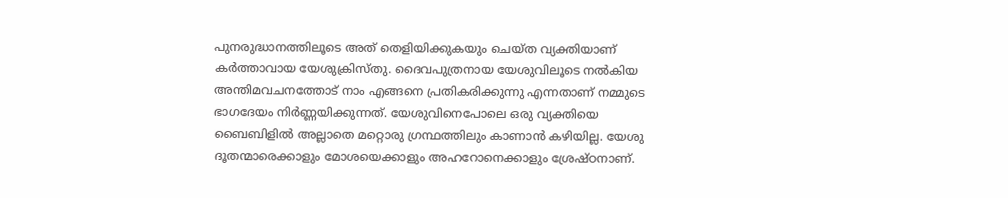പുനരുദ്ധാനത്തിലൂടെ അത് തെളിയിക്കുകയും ചെയ്ത വ്യക്തിയാണ് കർത്താവായ യേശുക്രിസ്തു. ദൈവപുത്രനായ യേശുവിലൂടെ നൽകിയ അന്തിമവചനത്തോട് നാം എങ്ങനെ പ്രതികരിക്കുന്നു എന്നതാണ് നമ്മുടെ ഭാഗദേയം നിർണ്ണയിക്കുന്നത്. യേശുവിനെപോലെ ഒരു വ്യക്തിയെ ബൈബിളിൽ അല്ലാതെ മറ്റൊരു ഗ്രന്ഥത്തിലും കാണാൻ കഴിയില്ല. യേശു ദൂതന്മാരെക്കാളും മോശയെക്കാളും അഹറോനെക്കാളും ശ്രേഷ്ഠനാണ്.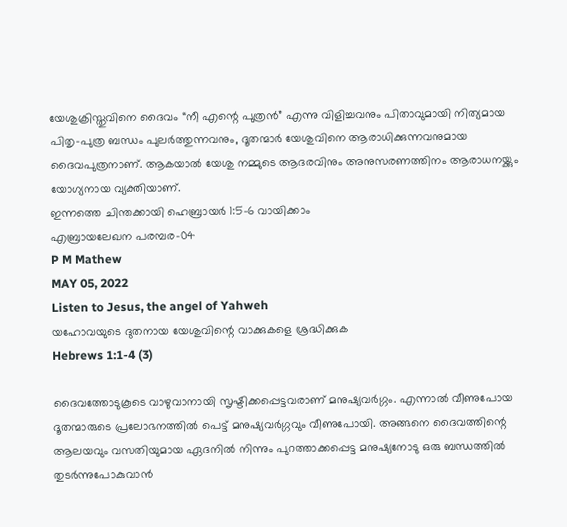യേശുക്രിസ്തുവിനെ ദൈവം “നീ എന്റെ പുത്രൻ” എന്നു വിളിച്ചവനും പിതാവുമായി നിത്യമായ പിതൃ-പുത്ര ബന്ധം പുലർത്തുന്നവനും, ദൂതന്മാർ യേശുവിനെ ആരാധിക്കുന്നവനുമായ ദൈവപുത്രനാണ്. ആകയാൽ യേശു നമ്മുടെ ആദരവിനും അനുസരണത്തിനം ആരാധനയ്ക്കും യോഗ്യനായ വ്യക്തിയാണ്.
ഇന്നത്തെ ചിന്തക്കായി ഹെബ്രായർ 1:5-6 വായിക്കാം
എബ്രായലേഖന പരമ്പര-04
P M Mathew
MAY 05, 2022
Listen to Jesus, the angel of Yahweh
യഹോവയുടെ ദുതനായ യേശുവിന്റെ വാക്കുകളെ ശ്രദ്ധിക്കുക
Hebrews 1:1-4 (3)

ദൈവത്തോടുകൂടെ വാഴുവാനായി സൃഷ്ടിക്കപ്പെട്ടവരാണ് മനുഷ്യവർഗ്ഗം. എന്നാൽ വീണുപോയ ദൂതന്മാരുടെ പ്രലോഭനത്തിൽ പെട്ട് മനുഷ്യവർഗ്ഗവും വീണുപോയി. അങ്ങനെ ദൈവത്തിന്റെ ആലയവും വസതിയുമായ ഏദനിൽ നിന്നും പുറത്താക്കപ്പെട്ട മനുഷ്യനോടു ഒരു ബന്ധത്തിൽ തുടർന്നുപോകുവാൻ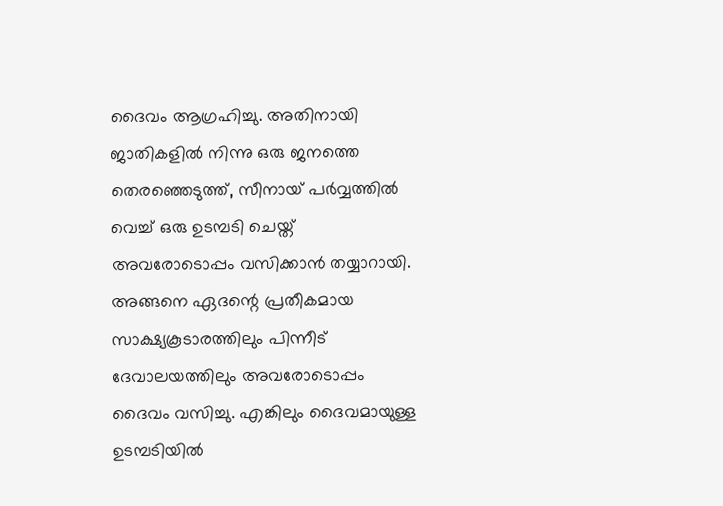ദൈവം ആഗ്രഹിച്ചു. അതിനായി ജാതികളിൽ നിന്നു ഒരു ജനത്തെ തെരഞ്ഞെടുത്ത്, സീനായ് പർവ്വത്തിൽ വെച്ച് ഒരു ഉടമ്പടി ചെയ്ത് അവരോടൊപ്പം വസിക്കാൻ തയ്യാറായി. അങ്ങനെ ഏദന്റെ പ്രതീകമായ സാക്ഷ്യകൂടാരത്തിലും പിന്നീട് ദേവാലയത്തിലും അവരോടൊപ്പം ദൈവം വസിച്ചു. എങ്കിലും ദൈവമായുള്ള ഉടമ്പടിയിൽ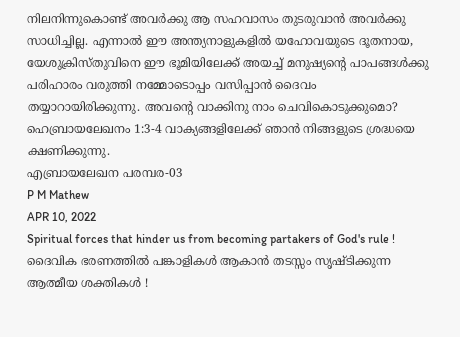നിലനിന്നുകൊണ്ട് അവർക്കു ആ സഹവാസം തുടരുവാൻ അവർക്കു സാധിച്ചില്ല. എന്നാൽ ഈ അന്ത്യനാളുകളിൽ യഹോവയുടെ ദൂതനായ, യേശുക്രിസ്തുവിനെ ഈ ഭൂമിയിലേക്ക് അയച്ച് മനുഷ്യന്റെ പാപങ്ങൾക്കു പരിഹാരം വരുത്തി നമ്മോടൊപ്പം വസിപ്പാൻ ദൈവം തയ്യാറായിരിക്കുന്നു. അവന്റെ വാക്കിനു നാം ചെവികൊടുക്കുമൊ?
ഹെബ്രായലേഖനം 1:3-4 വാക്യങ്ങളിലേക്ക് ഞാൻ നിങ്ങളുടെ ശ്രദ്ധയെ ക്ഷണിക്കുന്നു.
എബ്രായലേഖന പരമ്പര-03
P M Mathew
APR 10, 2022
Spiritual forces that hinder us from becoming partakers of God's rule !
ദൈവിക ഭരണത്തിൽ പങ്കാളികൾ ആകാൻ തടസ്സം സൃഷ്ടിക്കുന്ന ആത്മീയ ശക്തികൾ !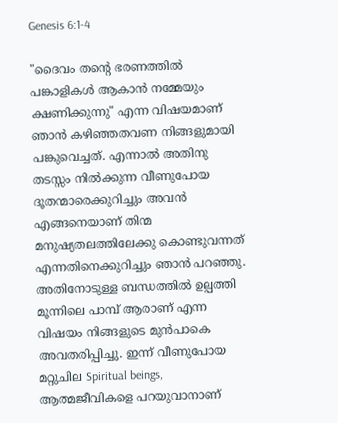Genesis 6:1-4

"ദൈവം തന്റെ ഭരണത്തിൽ പങ്കാളികൾ ആകാൻ നമ്മേയും ക്ഷണിക്കുന്നു" എന്ന വിഷയമാണ് ഞാൻ കഴിഞ്ഞതവണ നിങ്ങളുമായി പങ്കുവെച്ചത്. എന്നാൽ അതിനു തടസ്സം നിൽക്കുന്ന വീണുപോയ ദൂതന്മാരെക്കുറിച്ചും അവൻ എങ്ങനെയാണ് തിന്മ മനുഷ്യതലത്തിലേക്കു കൊണ്ടുവന്നത് എന്നതിനെക്കുറിച്ചും ഞാൻ പറഞ്ഞു. അതിനോടുള്ള ബന്ധത്തിൽ ഉല്പത്തി മൂന്നിലെ പാമ്പ് ആരാണ് എന്ന വിഷയം നിങ്ങളുടെ മുൻപാകെ അവതരിപ്പിച്ചു. ഇന്ന് വീണുപോയ മറ്റുചില Spiritual beings, ആത്മജീവികളെ പറയുവാനാണ്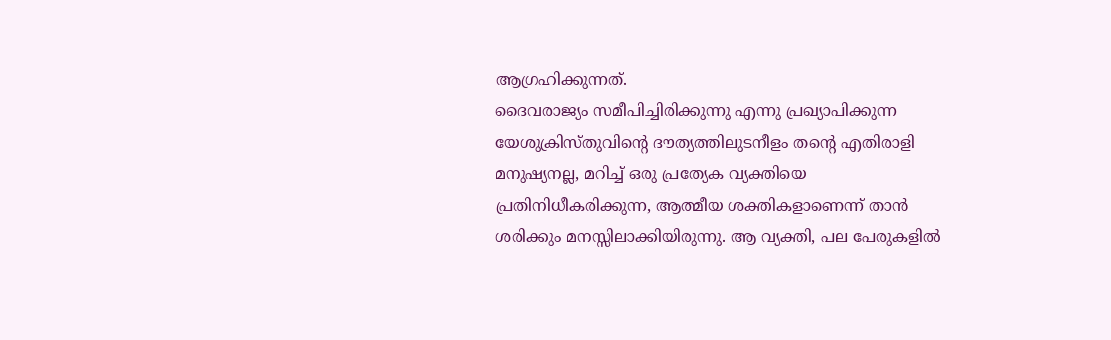ആഗ്രഹിക്കുന്നത്.
ദൈവരാജ്യം സമീപിച്ചിരിക്കുന്നു എന്നു പ്രഖ്യാപിക്കുന്ന യേശുക്രിസ്തുവിന്റെ ദൗത്യത്തിലുടനീളം തന്റെ എതിരാളി മനുഷ്യനല്ല, മറിച്ച് ഒരു പ്രത്യേക വ്യക്തിയെ പ്രതിനിധീകരിക്കുന്ന, ആത്മീയ ശക്തികളാണെന്ന് താൻ ശരിക്കും മനസ്സിലാക്കിയിരുന്നു. ആ വ്യക്തി, പല പേരുകളിൽ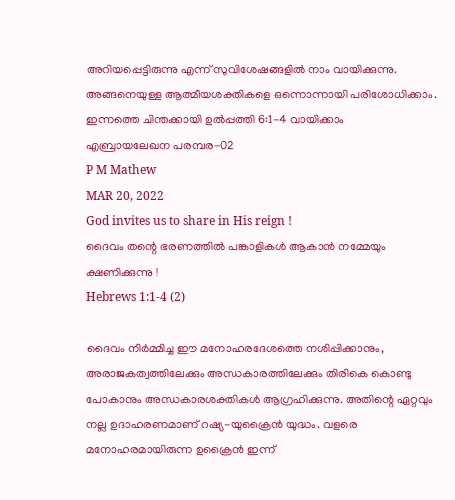അറിയപ്പെട്ടിരുന്നു എന്ന് സുവിശേഷങ്ങളിൽ നാം വായിക്കുന്നു. അങ്ങനെയുള്ള ആത്മീയശക്തികളെ ഒന്നൊന്നായി പരിശോധിക്കാം.
ഇന്നത്തെ ചിന്തക്കായി ഉൽപ്പത്തി 6:1-4 വായിക്കാം
എബ്രായലേഖന പരമ്പര-02
P M Mathew
MAR 20, 2022
God invites us to share in His reign !
ദൈവം തന്റെ ഭരണത്തിൽ പങ്കാളികൾ ആകാൻ നമ്മേയും ക്ഷണിക്കുന്നു !
Hebrews 1:1-4 (2)

ദൈവം നിർമ്മിച്ച ഈ മനോഹരദേശത്തെ നശിപ്പിക്കാനും, അരാജകത്വത്തിലേക്കും അന്ധകാരത്തിലേക്കും തിരികെ കൊണ്ടു പോകാനും അന്ധകാരശക്തികൾ ആഗ്രഹിക്കുന്നു. അതിന്റെ ഏറ്റവും നല്ല ഉദാഹരണമാണ് റഷ്യ-യുക്രൈൻ യുദ്ധം. വളരെ മനോഹരമായിരുന്ന ഉക്രൈൻ ഇന്ന്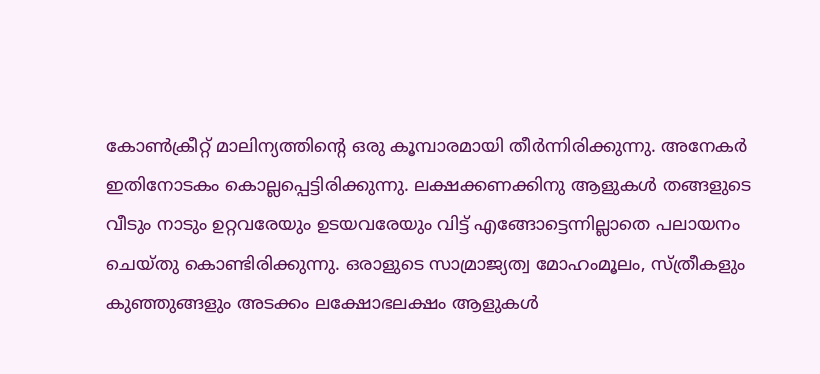കോൺക്രീറ്റ് മാലിന്യത്തിന്റെ ഒരു കൂമ്പാരമായി തീർന്നിരിക്കുന്നു. അനേകർ ഇതിനോടകം കൊല്ലപ്പെട്ടിരിക്കുന്നു. ലക്ഷക്കണക്കിനു ആളുകൾ തങ്ങളുടെ വീടും നാടും ഉറ്റവരേയും ഉടയവരേയും വിട്ട് എങ്ങോട്ടെന്നില്ലാതെ പലായനം ചെയ്തു കൊണ്ടിരിക്കുന്നു. ഒരാളുടെ സാമ്രാജ്യത്വ മോഹംമൂലം, സ്ത്രീകളും കുഞ്ഞുങ്ങളും അടക്കം ലക്ഷോഭലക്ഷം ആളുകൾ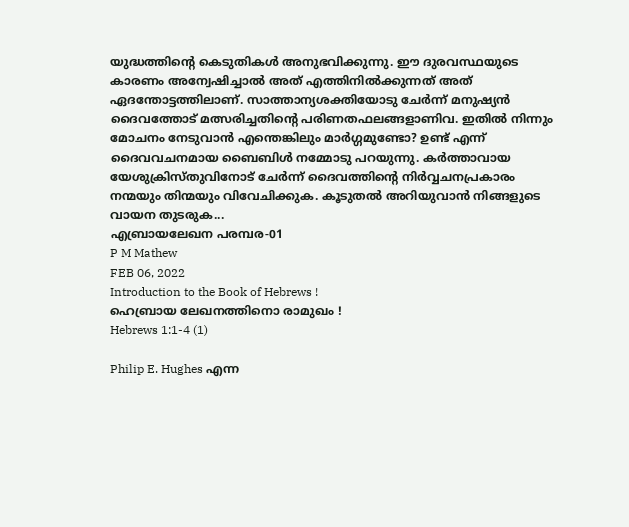യുദ്ധത്തിന്റെ കെടുതികൾ അനുഭവിക്കുന്നു. ഈ ദുരവസ്ഥയുടെ കാരണം അന്വേഷിച്ചാൽ അത് എത്തിനിൽക്കുന്നത് അത് ഏദന്തോട്ടത്തിലാണ്. സാത്താന്യശക്തിയോടു ചേർന്ന് മനുഷ്യൻ ദൈവത്തോട് മത്സരിച്ചതിന്റെ പരിണതഫലങ്ങളാണിവ. ഇതിൽ നിന്നും മോചനം നേടുവാൻ എന്തെങ്കിലും മാർഗ്ഗമുണ്ടോ? ഉണ്ട് എന്ന് ദൈവവചനമായ ബൈബിൾ നമ്മോടു പറയുന്നു. കർത്താവായ യേശുക്രിസ്തുവിനോട് ചേർന്ന് ദൈവത്തിന്റെ നിർവ്വചനപ്രകാരം നന്മയും തിന്മയും വിവേചിക്കുക. കൂടുതൽ അറിയുവാൻ നിങ്ങളുടെ വായന തുടരുക...
എബ്രായലേഖന പരമ്പര-01
P M Mathew
FEB 06, 2022
Introduction to the Book of Hebrews !
ഹെബ്രായ ലേഖനത്തിനൊ രാമുഖം !
Hebrews 1:1-4 (1)

Philip E. Hughes എന്ന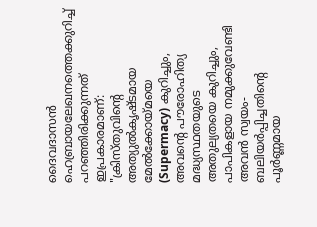ദൈവദാസൻ ഹെബ്രായലേഖനത്തെക്കുറിച്ച് പറഞ്ഞിരിക്കുന്നത് ഇപ്രകാരമാണ്: "ക്രിസ്തുവിന്റെ അത്യുൽകൃഷ്ടമായ മേൽക്കോയ്മയെ (Supermacy) കുറിച്ചും, അവന്റെ പൗരോഹിത്യ മദ്ധ്യസ്ഥതയുടെ അതുല്യതയെ കുറിച്ചും, പാപികളായ നമുക്കുവേണ്ടി അവൻ സ്വയം-ബലിയർപ്പിച്ചതിന്റെ പൂർണ്ണമായ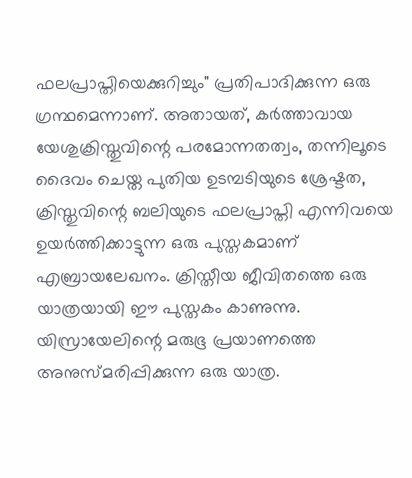ഫലപ്രാപ്തിയെക്കുറിച്ചും" പ്രതിപാദിക്കുന്ന ഒരു ഗ്രന്ഥമെന്നാണ്. അതായത്, കർത്താവായ യേശുക്രിസ്തുവിന്റെ പരമോന്നതത്വം, തന്നിലൂടെ ദൈവം ചെയ്ത പുതിയ ഉടമ്പടിയുടെ ശ്രേഷ്ടത, ക്രിസ്തുവിന്റെ ബലിയുടെ ഫലപ്രാപ്തി എന്നിവയെ ഉയർത്തിക്കാട്ടുന്ന ഒരു പുസ്തകമാണ് എബ്രായലേഖനം. ക്രിസ്തീയ ജീവിതത്തെ ഒരു യാത്രയായി ഈ പുസ്തകം കാണുന്നു. യിസ്രായേലിന്റെ മരുഭൂ പ്രയാണത്തെ അനുസ്മരിപ്പിക്കുന്ന ഒരു യാത്ര.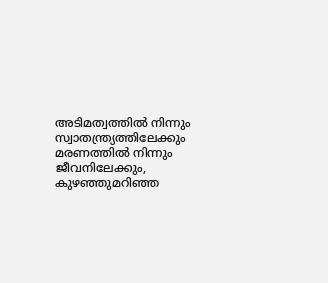അടിമത്വത്തിൽ നിന്നും സ്വാതന്ത്ര്യത്തിലേക്കും മരണത്തിൽ നിന്നും ജീവനിലേക്കും, കുഴഞ്ഞുമറിഞ്ഞ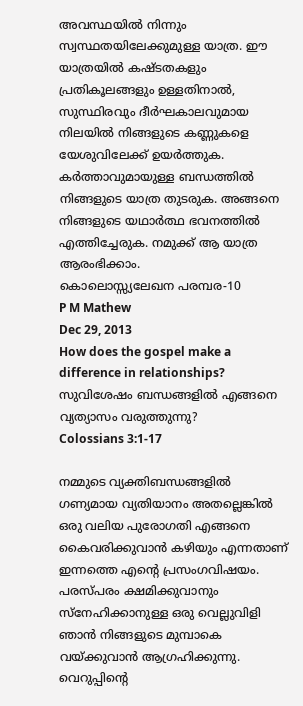അവസ്ഥയിൽ നിന്നും സ്വസ്ഥതയിലേക്കുമുള്ള യാത്ര. ഈ യാത്രയിൽ കഷ്ടതകളും പ്രതികൂലങ്ങളും ഉള്ളതിനാൽ, സുസ്ഥിരവും ദീർഘകാലവുമായ നിലയിൽ നിങ്ങളുടെ കണ്ണുകളെ യേശുവിലേക്ക് ഉയർത്തുക. കർത്താവുമായുള്ള ബന്ധത്തിൽ നിങ്ങളുടെ യാത്ര തുടരുക. അങ്ങനെ നിങ്ങളുടെ യഥാർത്ഥ ഭവനത്തിൽ എത്തിച്ചേരുക. നമുക്ക് ആ യാത്ര ആരംഭിക്കാം.
കൊലൊസ്സ്യലേഖന പരമ്പര-10
P M Mathew
Dec 29, 2013
How does the gospel make a difference in relationships?
സുവിശേഷം ബന്ധങ്ങളിൽ എങ്ങനെ വ്യത്യാസം വരുത്തുന്നു?
Colossians 3:1-17

നമ്മുടെ വ്യക്തിബന്ധങ്ങളിൽ ഗണ്യമായ വ്യതിയാനം അതല്ലെങ്കിൽ ഒരു വലിയ പുരോഗതി എങ്ങനെ കൈവരിക്കുവാൻ കഴിയും എന്നതാണ് ഇന്നത്തെ എന്റെ പ്രസംഗവിഷയം. പരസ്പരം ക്ഷമിക്കുവാനും സ്നേഹിക്കാനുള്ള ഒരു വെല്ലുവിളി ഞാൻ നിങ്ങളുടെ മുമ്പാകെ വയ്ക്കുവാൻ ആഗ്രഹിക്കുന്നു. വെറുപ്പിന്റെ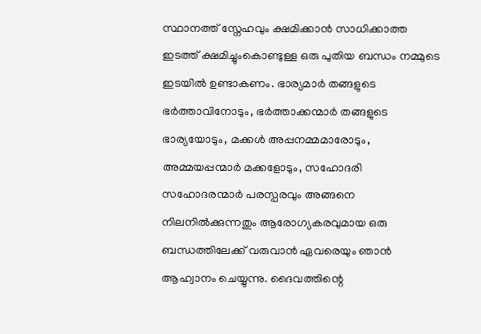സ്ഥാനത്ത് സ്നേഹവും ക്ഷമിക്കാൻ സാധിക്കാത്ത ഇടത്ത് ക്ഷമിച്ചുംകൊണ്ടുള്ള ഒരു പുതിയ ബന്ധം നമ്മുടെ ഇടയിൽ ഉണ്ടാകണം. ഭാര്യമാർ തങ്ങളുടെ ഭർത്താവിനോടും, ഭർത്താക്കന്മാർ തങ്ങളുടെ ഭാര്യയോടും, മക്കൾ അപ്പനമ്മമാരോടും, അമ്മയപ്പന്മാർ മക്കളോടും, സഹോദരി സഹോദരന്മാർ പരസ്പരവും അങ്ങനെ നിലനിൽക്കുന്നതും ആരോഗ്യകരവുമായ ഒരു ബന്ധത്തിലേക്ക് വരുവാൻ ഏവരെയും ഞാൻ ആഹ്വാനം ചെയ്യുന്നു. ദൈവത്തിന്റെ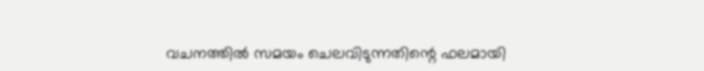വചനത്തിൽ സമയം ചെലവിടുന്നതിന്റെ ഫലമായി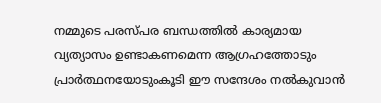നമ്മുടെ പരസ്പര ബന്ധത്തിൽ കാര്യമായ വ്യത്യാസം ഉണ്ടാകണമെന്ന ആഗ്രഹത്തോടും പ്രാർത്ഥനയോടുംകൂടി ഈ സന്ദേശം നൽകുവാൻ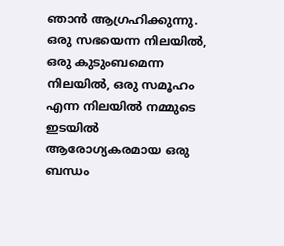ഞാൻ ആഗ്രഹിക്കുന്നു.
ഒരു സഭയെന്ന നിലയിൽ, ഒരു കുടുംബമെന്ന നിലയിൽ, ഒരു സമൂഹം എന്ന നിലയിൽ നമ്മുടെ ഇടയിൽ ആരോഗ്യകരമായ ഒരു ബന്ധം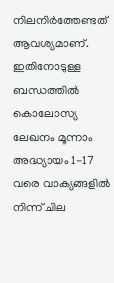നിലനിർത്തേണ്ടത് ആവശ്യമാണ്. ഇതിനോടുള്ള ബന്ധത്തിൽ കൊലോസ്യ ലേഖനം മൂന്നാം അദ്ധ്യായം 1-17 വരെ വാക്യങ്ങളിൽ നിന്ന് ചില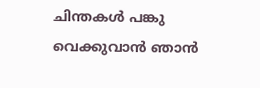ചിന്തകൾ പങ്കു വെക്കുവാൻ ഞാൻ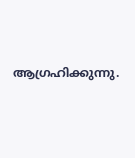ആഗ്രഹിക്കുന്നു.